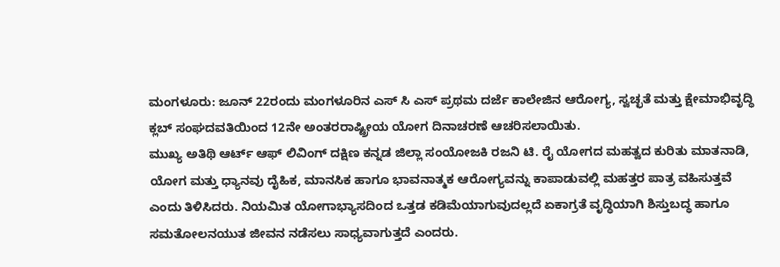ಮಂಗಳೂರು: ಜೂನ್ 22ರಂದು ಮಂಗಳೂರಿನ ಎಸ್ ಸಿ ಎಸ್ ಪ್ರಥಮ ದರ್ಜೆ ಕಾಲೇಜಿನ ಆರೋಗ್ಯ, ಸ್ವಚ್ಛತೆ ಮತ್ತು ಕ್ಷೇಮಾಭಿವೃದ್ಧಿ ಕ್ಲಬ್ ಸಂಘದವತಿಯಿಂದ 12ನೇ ಅಂತರರಾಷ್ಟ್ರೀಯ ಯೋಗ ದಿನಾಚರಣೆ ಆಚರಿಸಲಾಯಿತು.
ಮುಖ್ಯ ಅತಿಥಿ ಆರ್ಟ್ ಆಫ್ ಲಿವಿಂಗ್ ದಕ್ಷಿಣ ಕನ್ನಡ ಜಿಲ್ಲಾ ಸಂಯೋಜಕಿ ರಜನಿ ಟಿ. ರೈ ಯೋಗದ ಮಹತ್ವದ ಕುರಿತು ಮಾತನಾಡಿ, ಯೋಗ ಮತ್ತು ಧ್ಯಾನವು ದೈಹಿಕ, ಮಾನಸಿಕ ಹಾಗೂ ಭಾವನಾತ್ಮಕ ಆರೋಗ್ಯವನ್ನು ಕಾಪಾಡುವಲ್ಲಿ ಮಹತ್ತರ ಪಾತ್ರ ವಹಿಸುತ್ತವೆ ಎಂದು ತಿಳಿಸಿದರು. ನಿಯಮಿತ ಯೋಗಾಭ್ಯಾಸದಿಂದ ಒತ್ತಡ ಕಡಿಮೆಯಾಗುವುದಲ್ಲದೆ ಏಕಾಗ್ರತೆ ವೃದ್ಧಿಯಾಗಿ ಶಿಸ್ತುಬದ್ಧ ಹಾಗೂ ಸಮತೋಲನಯುತ ಜೀವನ ನಡೆಸಲು ಸಾಧ್ಯವಾಗುತ್ತದೆ ಎಂದರು.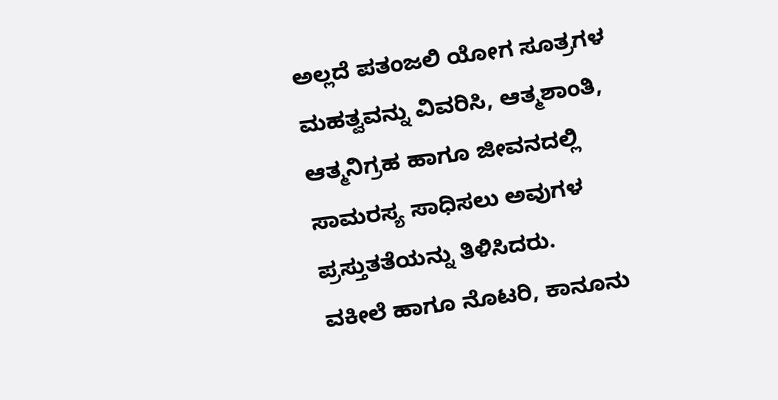ಅಲ್ಲದೆ ಪತಂಜಲಿ ಯೋಗ ಸೂತ್ರಗಳ ಮಹತ್ವವನ್ನು ವಿವರಿಸಿ, ಆತ್ಮಶಾಂತಿ, ಆತ್ಮನಿಗ್ರಹ ಹಾಗೂ ಜೀವನದಲ್ಲಿ ಸಾಮರಸ್ಯ ಸಾಧಿಸಲು ಅವುಗಳ ಪ್ರಸ್ತುತತೆಯನ್ನು ತಿಳಿಸಿದರು.
ವಕೀಲೆ ಹಾಗೂ ನೊಟರಿ, ಕಾನೂನು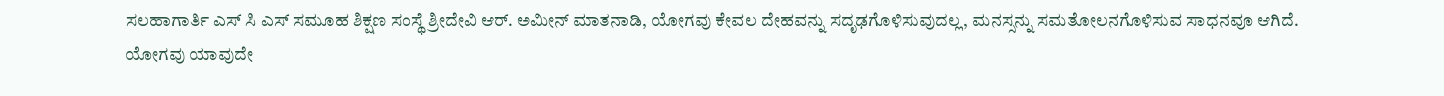ಸಲಹಾಗಾರ್ತಿ ಎಸ್ ಸಿ ಎಸ್ ಸಮೂಹ ಶಿಕ್ಷಣ ಸಂಸ್ಥೆ ಶ್ರೀದೇವಿ ಆರ್. ಅಮೀನ್ ಮಾತನಾಡಿ, ಯೋಗವು ಕೇವಲ ದೇಹವನ್ನು ಸದೃಢಗೊಳಿಸುವುದಲ್ಲ, ಮನಸ್ಸನ್ನು ಸಮತೋಲನಗೊಳಿಸುವ ಸಾಧನವೂ ಆಗಿದೆ. ಯೋಗವು ಯಾವುದೇ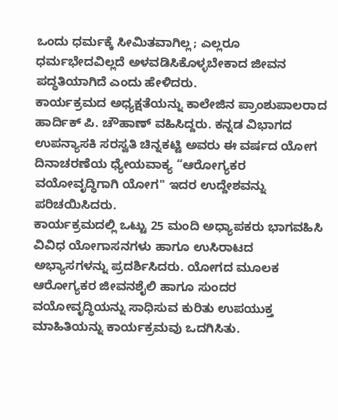ಒಂದು ಧರ್ಮಕ್ಕೆ ಸೀಮಿತವಾಗಿಲ್ಲ; ಎಲ್ಲರೂ ಧರ್ಮಭೇದವಿಲ್ಲದೆ ಅಳವಡಿಸಿಕೊಳ್ಳಬೇಕಾದ ಜೀವನ ಪದ್ಧತಿಯಾಗಿದೆ ಎಂದು ಹೇಳಿದರು.
ಕಾರ್ಯಕ್ರಮದ ಅಧ್ಯಕ್ಷತೆಯನ್ನು ಕಾಲೇಜಿನ ಪ್ರಾಂಶುಪಾಲರಾದ ಹಾರ್ದಿಕ್ ಪಿ. ಚೌಹಾಣ್ ವಹಿಸಿದ್ದರು. ಕನ್ನಡ ವಿಭಾಗದ ಉಪನ್ಯಾಸಕಿ ಸರಸ್ವತಿ ಚಿನ್ನಕಟ್ಟಿ ಅವರು ಈ ವರ್ಷದ ಯೋಗ ದಿನಾಚರಣೆಯ ಧ್ಯೇಯವಾಕ್ಯ “ಆರೋಗ್ಯಕರ ವಯೋವೃದ್ಧಿಗಾಗಿ ಯೋಗ" ಇದರ ಉದ್ದೇಶವನ್ನು ಪರಿಚಯಿಸಿದರು.
ಕಾರ್ಯಕ್ರಮದಲ್ಲಿ ಒಟ್ಟು 25 ಮಂದಿ ಅಧ್ಯಾಪಕರು ಭಾಗವಹಿಸಿ ವಿವಿಧ ಯೋಗಾಸನಗಳು ಹಾಗೂ ಉಸಿರಾಟದ ಅಭ್ಯಾಸಗಳನ್ನು ಪ್ರದರ್ಶಿಸಿದರು. ಯೋಗದ ಮೂಲಕ ಆರೋಗ್ಯಕರ ಜೀವನಶೈಲಿ ಹಾಗೂ ಸುಂದರ ವಯೋವೃದ್ಧಿಯನ್ನು ಸಾಧಿಸುವ ಕುರಿತು ಉಪಯುಕ್ತ ಮಾಹಿತಿಯನ್ನು ಕಾರ್ಯಕ್ರಮವು ಒದಗಿಸಿತು.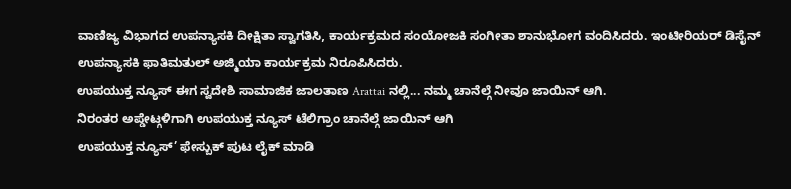ವಾಣಿಜ್ಯ ವಿಭಾಗದ ಉಪನ್ಯಾಸಕಿ ದೀಕ್ಷಿತಾ ಸ್ವಾಗತಿಸಿ, ಕಾರ್ಯಕ್ರಮದ ಸಂಯೋಜಕಿ ಸಂಗೀತಾ ಶಾನುಭೋಗ ವಂದಿಸಿದರು. ಇಂಟೀರಿಯರ್ ಡಿಸೈನ್ ಉಪನ್ಯಾಸಕಿ ಫಾತಿಮತುಲ್ ಅಜ್ಮಿಯಾ ಕಾರ್ಯಕ್ರಮ ನಿರೂಪಿಸಿದರು.
ಉಪಯುಕ್ತ ನ್ಯೂಸ್ ಈಗ ಸ್ವದೇಶಿ ಸಾಮಾಜಿಕ ಜಾಲತಾಣ Arattai ನಲ್ಲಿ... ನಮ್ಮ ಚಾನೆಲ್ಗೆ ನೀವೂ ಜಾಯಿನ್ ಆಗಿ.
ನಿರಂತರ ಅಪ್ಡೇಟ್ಗಳಿಗಾಗಿ ಉಪಯುಕ್ತ ನ್ಯೂಸ್ ಟೆಲಿಗ್ರಾಂ ಚಾನೆಲ್ಗೆ ಜಾಯಿನ್ ಆಗಿ
ಉಪಯುಕ್ತ ನ್ಯೂಸ್’ ಫೇಸ್ಬುಕ್ ಪುಟ ಲೈಕ್ ಮಾಡಿ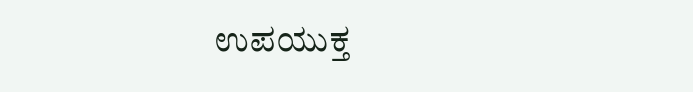ಉಪಯುಕ್ತ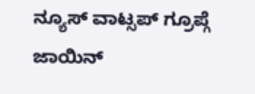ನ್ಯೂಸ್ ವಾಟ್ಸಪ್ ಗ್ರೂಪ್ಗೆ ಜಾಯಿನ್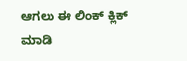ಆಗಲು ಈ ಲಿಂಕ್ ಕ್ಲಿಕ್ ಮಾಡಿ